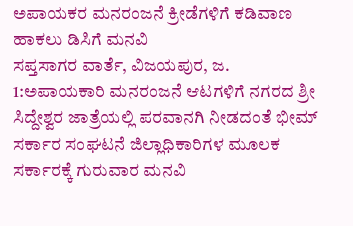ಅಪಾಯಕರ ಮನರಂಜನೆ ಕ್ರೀಡೆಗಳಿಗೆ ಕಡಿವಾಣ ಹಾಕಲು ಡಿಸಿಗೆ ಮನವಿ
ಸಪ್ತಸಾಗರ ವಾರ್ತೆ, ವಿಜಯಪುರ, ಜ. 1:ಅಪಾಯಕಾರಿ ಮನರಂಜನೆ ಆಟಗಳಿಗೆ ನಗರದ ಶ್ರೀ ಸಿದ್ದೇಶ್ವರ ಜಾತ್ರೆಯಲ್ಲಿ ಪರವಾನಗಿ ನೀಡದಂತೆ ಭೀಮ್ ಸರ್ಕಾರ ಸಂಘಟನೆ ಜಿಲ್ಲಾಧಿಕಾರಿಗಳ ಮೂಲಕ ಸರ್ಕಾರಕ್ಕೆ ಗುರುವಾರ ಮನವಿ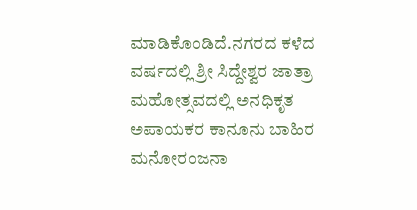ಮಾಡಿಕೊಂಡಿದೆ.ನಗರದ ಕಳೆದ ವರ್ಷದಲ್ಲಿ ಶ್ರೀ ಸಿದ್ದೇಶ್ವರ ಜಾತ್ರಾ ಮಹೋತ್ಸವದಲ್ಲಿ ಅನಧಿಕೃತ ಅಪಾಯಕರ ಕಾನೂನು ಬಾಹಿರ ಮನೋರಂಜನಾ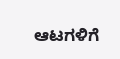ಆಟಗಳಿಗೆ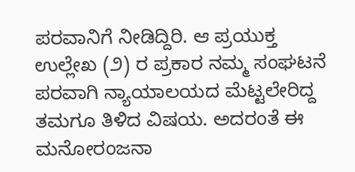ಪರವಾನಿಗೆ ನೀಡಿದ್ದಿರಿ. ಆ ಪ್ರಯುಕ್ತ ಉಲ್ಲೇಖ (೨) ರ ಪ್ರಕಾರ ನಮ್ಮ ಸಂಘಟನೆ ಪರವಾಗಿ ನ್ಯಾಯಾಲಯದ ಮೆಟ್ಟಲೇರಿದ್ದ ತಮಗೂ ತಿಳಿದ ವಿಷಯ. ಅದರಂತೆ ಈ ಮನೋರಂಜನಾ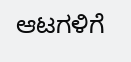ಆಟಗಳಿಗೆ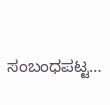ಸಂಬಂಧಪಟ್ಟ…